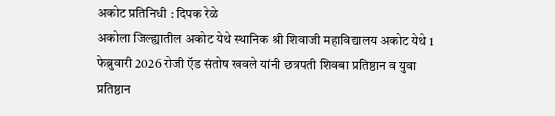अकोट प्रतिनिधी : दिपक रेळे
अकोला जिल्ह्यातील अकोट येथे स्थानिक श्री शिवाजी महाविद्यालय अकोट येथे 1 फेब्रुवारी 2026 रोजी ऍड संतोष खवले यांनी छत्रपती शिवबा प्रतिष्ठान व युवा प्रतिष्ठान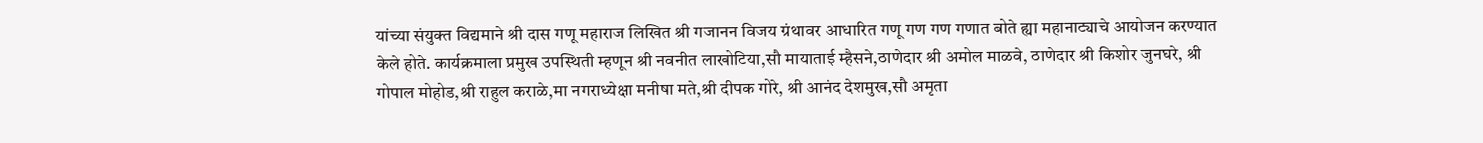यांच्या संयुक्त विद्यमाने श्री दास गणू महाराज लिखित श्री गजानन विजय ग्रंथावर आधारित गणू गण गण गणात बोते ह्या महानाट्याचे आयोजन करण्यात केले होते. कार्यक्रमाला प्रमुख उपस्थिती म्हणून श्री नवनीत लाखोटिया,सौ मायाताई म्हैसने,ठाणेदार श्री अमोल माळवे, ठाणेदार श्री किशोर जुनघरे, श्री गोपाल मोहोड,श्री राहुल कराळे,मा नगराध्येक्षा मनीषा मते,श्री दीपक गोरे, श्री आनंद देशमुख,सौ अमृता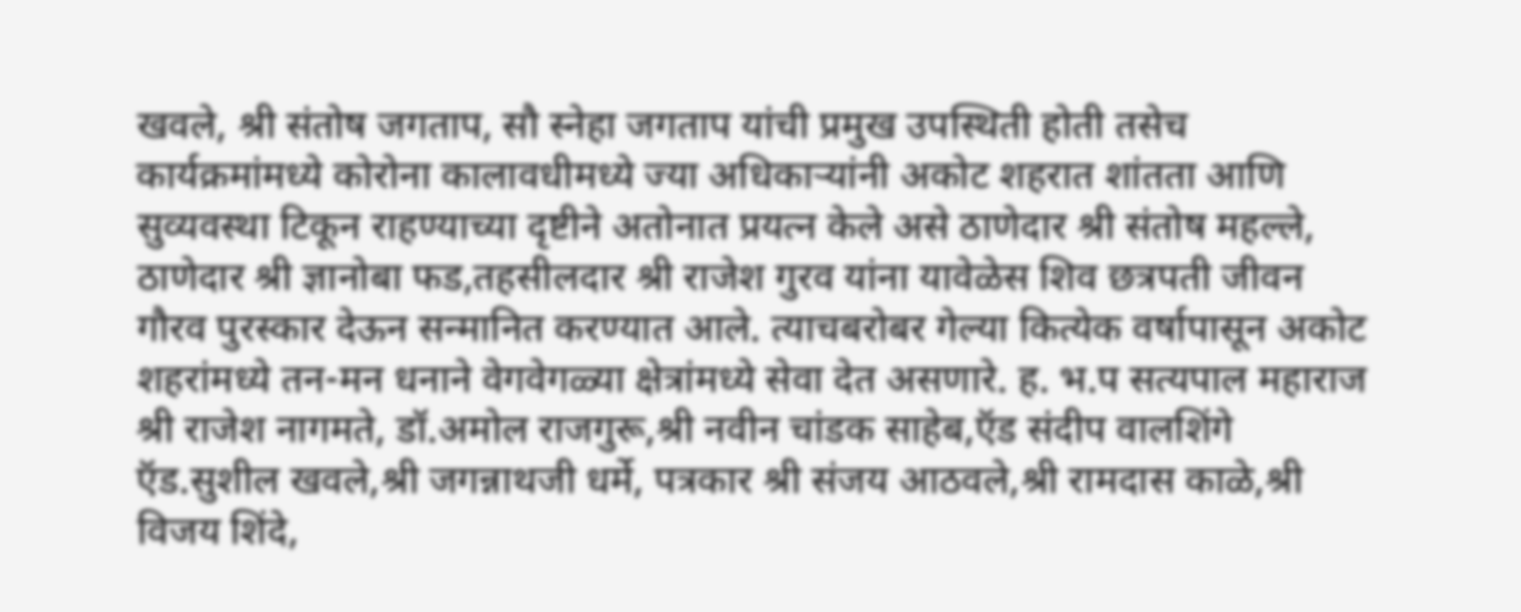खवले, श्री संतोष जगताप, सौ स्नेहा जगताप यांची प्रमुख उपस्थिती होती तसेच कार्यक्रमांमध्ये कोरोना कालावधीमध्ये ज्या अधिकाऱ्यांनी अकोट शहरात शांतता आणि सुव्यवस्था टिकून राहण्याच्या दृष्टीने अतोनात प्रयत्न केले असे ठाणेदार श्री संतोष महल्ले, ठाणेदार श्री ज्ञानोबा फड,तहसीलदार श्री राजेश गुरव यांना यावेळेस शिव छत्रपती जीवन गौरव पुरस्कार देऊन सन्मानित करण्यात आले. त्याचबरोबर गेल्या कित्येक वर्षापासून अकोट शहरांमध्ये तन-मन धनाने वेगवेगळ्या क्षेत्रांमध्ये सेवा देत असणारे. ह. भ.प सत्यपाल महाराज श्री राजेश नागमते, डॉ.अमोल राजगुरू,श्री नवीन चांडक साहेब,ऍड संदीप वालशिंगे ऍड.सुशील खवले,श्री जगन्नाथजी धर्मे, पत्रकार श्री संजय आठवले,श्री रामदास काळे,श्री विजय शिंदे,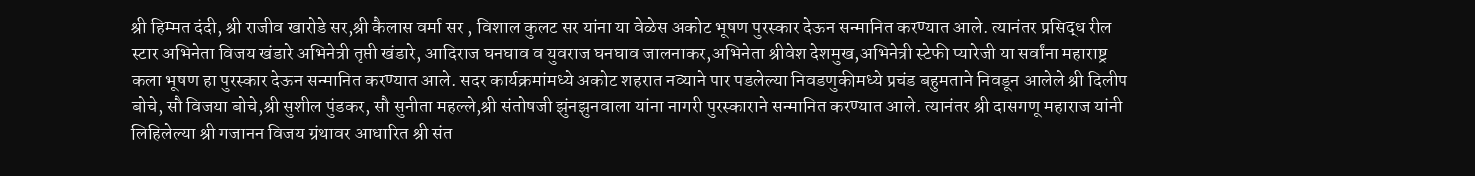श्री हिम्मत दंदी, श्री राजीव खारोडे सर,श्री कैलास वर्मा सर , विशाल कुलट सर यांना या वेळेस अकोट भूषण पुरस्कार देऊन सन्मानित करण्यात आले. त्यानंतर प्रसिद्ध रील स्टार अभिनेता विजय खंडारे अभिनेत्री तृप्ती खंडारे, आदिराज घनघाव व युवराज घनघाव जालनाकर,अभिनेता श्रीवेश देशमुख,अभिनेत्री स्टेफी प्यारेजी या सर्वांना महाराष्ट्र कला भूषण हा पुरस्कार देऊन सन्मानित करण्यात आले. सदर कार्यक्रमांमध्ये अकोट शहरात नव्याने पार पडलेल्या निवडणुकीमध्ये प्रचंड बहुमताने निवडून आलेले श्री दिलीप बोचे, सौ विजया बोचे,श्री सुशील पुंडकर, सौ सुनीता महल्ले,श्री संतोषजी झुंनझुनवाला यांना नागरी पुरस्काराने सन्मानित करण्यात आले. त्यानंतर श्री दासगणू महाराज यांनी लिहिलेल्या श्री गजानन विजय ग्रंथावर आधारित श्री संत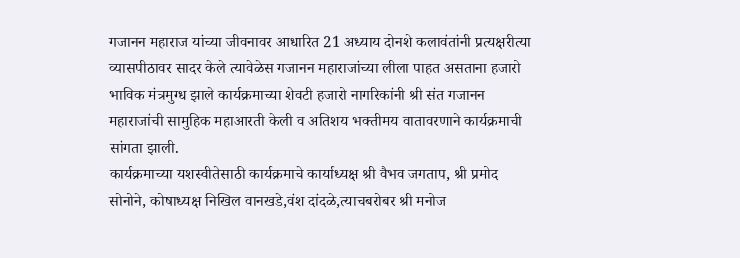गजानन महाराज यांच्या जीवनावर आधारित 21 अध्याय दोनशे कलावंतांनी प्रत्यक्षरीत्या व्यासपीठावर सादर केले त्यावेळेस गजानन महाराजांच्या लीला पाहत असताना हजारो भाविक मंत्रमुग्ध झाले कार्यक्रमाच्या शेवटी हजारो नागरिकांनी श्री संत गजानन महाराजांची सामुहिक महाआरती केली व अतिशय भक्तीमय वातावरणाने कार्यक्रमाची सांगता झाली.
कार्यक्रमाच्या यशस्वीतेसाठी कार्यक्रमाचे कार्याध्यक्ष श्री वैभव जगताप, श्री प्रमोद सोनोने, कोषाध्यक्ष निखिल वानखडे,वंश दांदळे,त्याचबरोबर श्री मनोज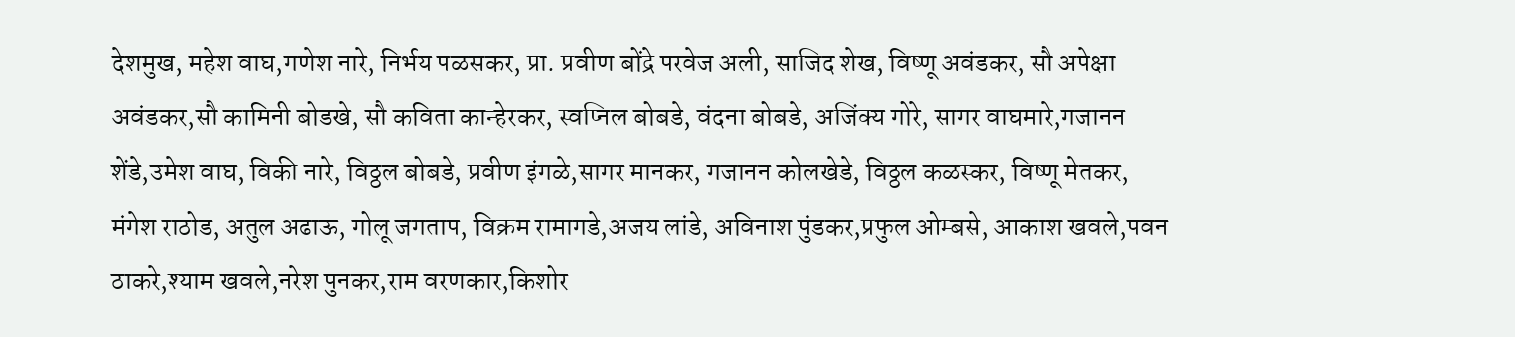देशमुख, महेश वाघ,गणेश नारे, निर्भय पळसकर, प्रा. प्रवीण बोंद्रे परवेज अली, साजिद शेख, विष्णू अवंडकर, सौ अपेक्षा अवंडकर,सौ कामिनी बोडखे, सौ कविता कान्हेरकर, स्वप्निल बोबडे, वंदना बोबडे, अजिंक्य गोरे, सागर वाघमारे,गजानन शेंडे,उमेश वाघ, विकी नारे, विठ्ठल बोबडे, प्रवीण इंगळे,सागर मानकर, गजानन कोलखेडे, विठ्ठल कळस्कर, विष्णू मेतकर, मंगेश राठोड, अतुल अढाऊ, गोलू जगताप, विक्रम रामागडे,अजय लांडे, अविनाश पुंडकर,प्रफुल ओम्बसे, आकाश खवले,पवन ठाकरे,श्याम खवले,नरेश पुनकर,राम वरणकार,किशोर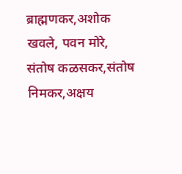ब्राह्मणकर,अशोक खवले, पवन मोरे, संतोष कळसकर,संतोष निमकर,अक्षय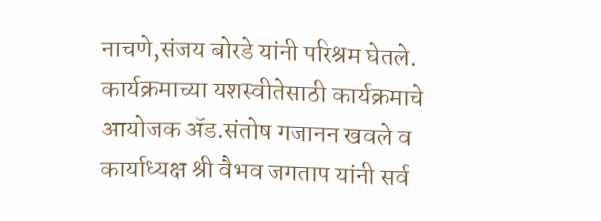नाचणे,संजय बोरडे यांनी परिश्रम घेतले. कार्यक्रमाच्या यशस्वीतेसाठी कार्यक्रमाचे आयोजक ॲड.संतोष गजानन खवले व कार्याध्यक्ष श्री वैभव जगताप यांनी सर्व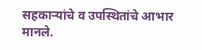सहकाऱ्यांचे व उपस्थितांचे आभार मानले.